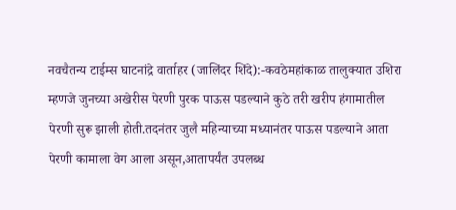नवचैतन्य टाईम्स घाटनांद्रे वार्ताहर (जालिंदर शिंदे):-कवठेमहांकाळ तालुक्यात उशिरा म्हणजे जुनच्या अखेरीस पेरणी पुरक पाऊस पडल्याने कुठे तरी खरीप हंगामातील पेरणी सुरू झाली होती.तदनंतर जुलै महिन्याच्या मध्यानंतर पाऊस पडल्याने आता पेरणी कामाला वेग आला असून,आतापर्यंत उपलब्ध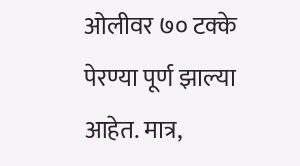ओलीवर ७० टक्के पेरण्या पूर्ण झाल्या आहेत. मात्र,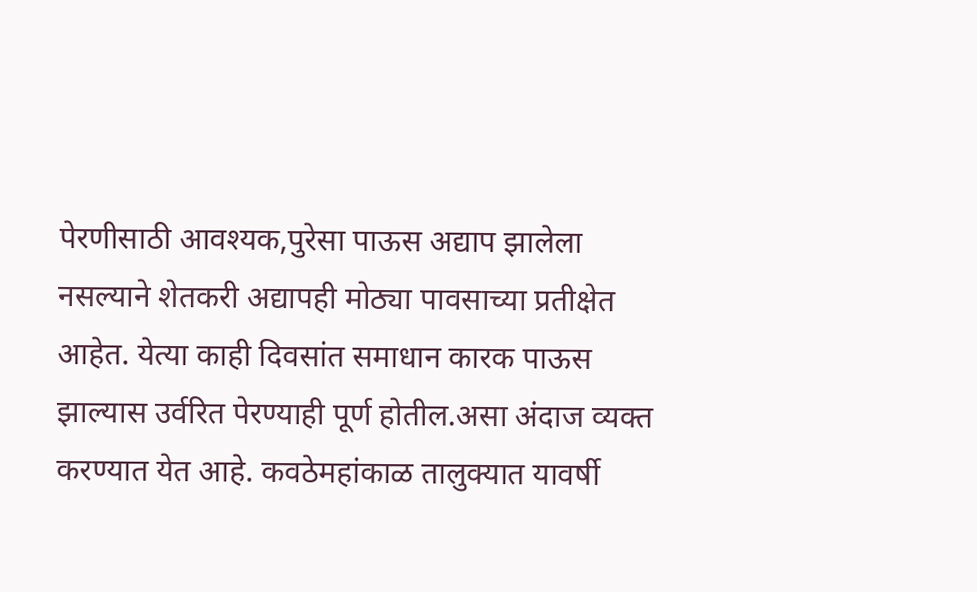पेरणीसाठी आवश्यक,पुरेसा पाऊस अद्याप झालेला नसल्याने शेतकरी अद्यापही मोठ्या पावसाच्या प्रतीक्षेत आहेत. येत्या काही दिवसांत समाधान कारक पाऊस झाल्यास उर्वरित पेरण्याही पूर्ण होतील.असा अंदाज व्यक्त करण्यात येत आहे. कवठेमहांकाळ तालुक्यात यावर्षी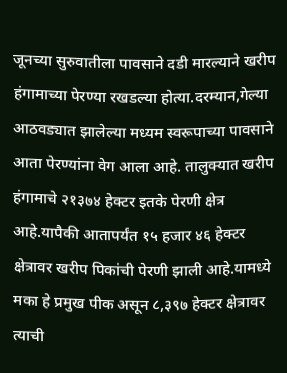जूनच्या सुरुवातीला पावसाने दडी मारल्याने खरीप हंगामाच्या पेरण्या रखडल्या होत्या.दरम्यान,गेल्या आठवड्यात झालेल्या मध्यम स्वरूपाच्या पावसाने आता पेरण्यांना वेग आला आहे. तालुक्यात खरीप हंगामाचे २१३७४ हेक्टर इतके पेरणी क्षेत्र आहे.यापैकी आतापर्यंत १५ हजार ४६ हेक्टर क्षेत्रावर खरीप पिकांची पेरणी झाली आहे.यामध्ये मका हे प्रमुख पीक असून ८,३९७ हेक्टर क्षेत्रावर त्याची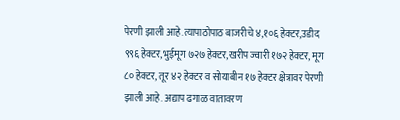पेरणी झाली आहे.त्यापाठोपाठ बाजरीचे ४,१०६ हेक्टर,उडीद ९९६ हेक्टर,भुईमूग ७२७ हेक्टर,खरीप ज्वारी १७२ हेक्टर, मूग ८० हेक्टर, तूर ४२ हेक्टर व सोयाबीन १७ हेक्टर क्षेत्रावर पेरणी झाली आहे. अद्याप ढगाळ वातावरण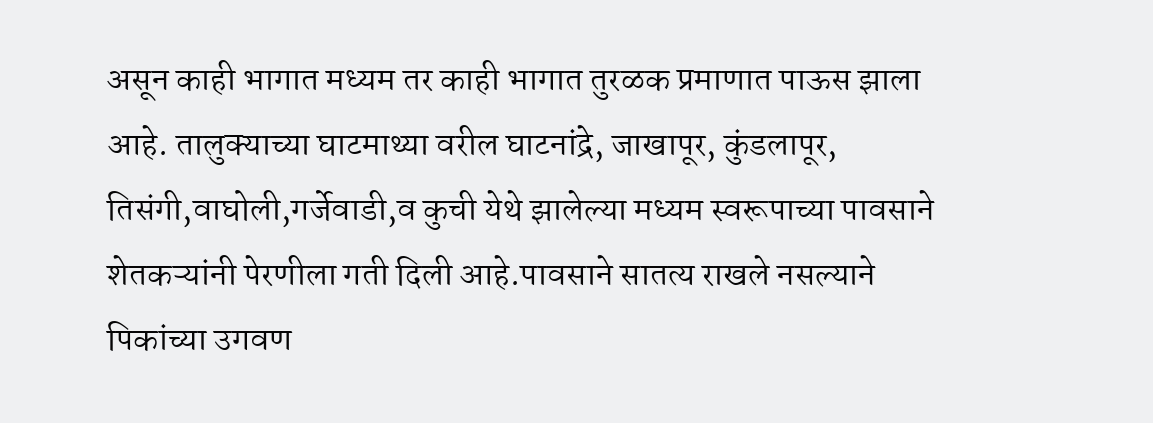असून काही भागात मध्यम तर काही भागात तुरळक प्रमाणात पाऊस झाला आहे. तालुक्याच्या घाटमाथ्या वरील घाटनांद्रे, जाखापूर, कुंडलापूर, तिसंगी,वाघोली,गर्जेवाडी,व कुची येथे झालेल्या मध्यम स्वरूपाच्या पावसाने शेतकऱ्यांनी पेरणीला गती दिली आहे.पावसाने सातत्य राखले नसल्याने पिकांच्या उगवण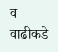व वाढीकडे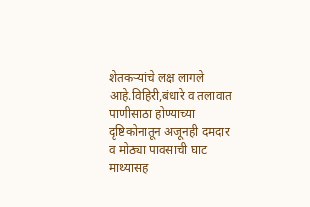शेतकऱ्यांचे लक्ष लागले आहे.विहिरी,बंधारे व तलावात पाणीसाठा होण्याच्या दृष्टिकोनातून अजूनही दमदार व मोठ्या पावसाची घाट माथ्यासह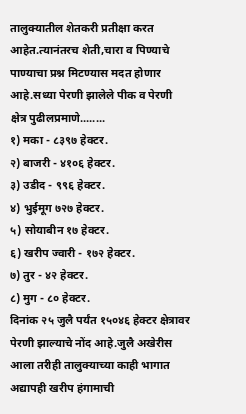तालुक्यातील शेतकरी प्रतीक्षा करत आहेत.त्यानंतरच शेती,चारा व पिण्याचे पाण्याचा प्रश्न मिटण्यास मदत होणार आहे.सध्या पेरणी झालेले पीक व पेरणी क्षेत्र पुढीलप्रमाणे........
१) मका - ८३९७ हेक्टर.
२) बाजरी - ४१०६ हेक्टर.
३) उडीद - ९९६ हेक्टर.
४) भुईमूग ७२७ हेक्टर.
५) सोयाबीन १७ हेक्टर.
६) खरीप ज्वारी - १७२ हेक्टर.
७) तुर - ४२ हेक्टर.
८) मुग - ८० हेक्टर.
दिनांक २५ जुलै पर्यंत १५०४६ हेक्टर क्षेत्रावर पेरणी झाल्याचे नोंद आहे.जुलै अखेरीस आला तरीही तालुक्याच्या काही भागात अद्यापही खरीप हंगामाची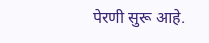पेरणी सुरू आहे.